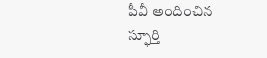పీవీ అందించిన స్ఫూర్తి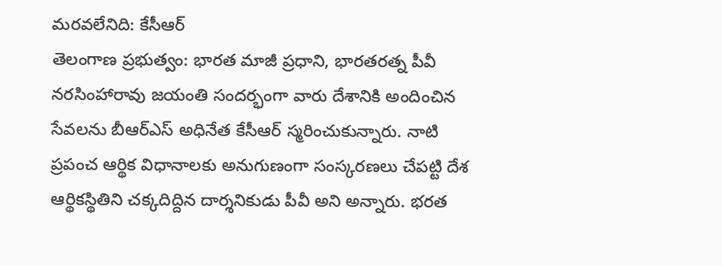మరవలేనిది: కేసీఆర్
తెలంగాణ ప్రభుత్వం: భారత మాజీ ప్రధాని, భారతరత్న పీవీ నరసింహారావు జయంతి సందర్భంగా వారు దేశానికి అందించిన సేవలను బీఆర్ఎస్ అధినేత కేసీఆర్ స్మరించుకున్నారు. నాటి ప్రపంచ ఆర్థిక విధానాలకు అనుగుణంగా సంస్కరణలు చేపట్టి దేశ ఆర్థికస్థితిని చక్కదిద్దిన దార్శనికుడు పీవీ అని అన్నారు. భరత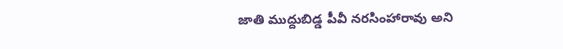జాతి ముద్దుబిడ్డ పీవీ నరసింహారావు అని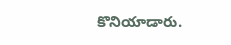కొనియాడారు.